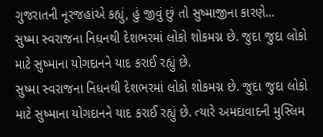ગુજરાતની નૂરજહાંએ કહ્યું, હું જીવું છું તો સુષ્માજીના કારણે...
સુષ્મા સ્વરાજના નિધનથી દેશભરમાં લોકો શોકમગ્ન છે. જુદા જુદા લોકો માટે સુષ્માના યોગદાનને યાદ કરાઈ રહ્યું છે.
સુષ્મા સ્વરાજના નિધનથી દેશભરમાં લોકો શોકમગ્ન છે. જુદા જુદા લોકો માટે સુષ્માના યોગદાનને યાદ કરાઈ રહ્યું છે. ત્યારે અમદાવાદની મુસ્લિમ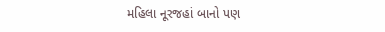મહિલા નૂરજહાં બાનો પણ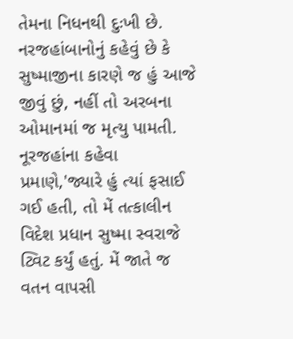તેમના નિધનથી દુઃખી છે. નરજહાંબાનોનું કહેવું છે કે સુષ્માજીના કારણે જ હું આજે જીવું છું, નહીં તો અરબના ઓમાનમાં જ મૃત્યુ પામતી. નૂરજહાંના કહેવા પ્રમાણે,'જ્યારે હું ત્યાં ફસાઈ ગઈ હતી, તો મેં તત્કાલીન વિદેશ પ્રધાન સુષ્મા સ્વરાજે ટ્વિટ કર્યું હતું. મેં જાતે જ વતન વાપસી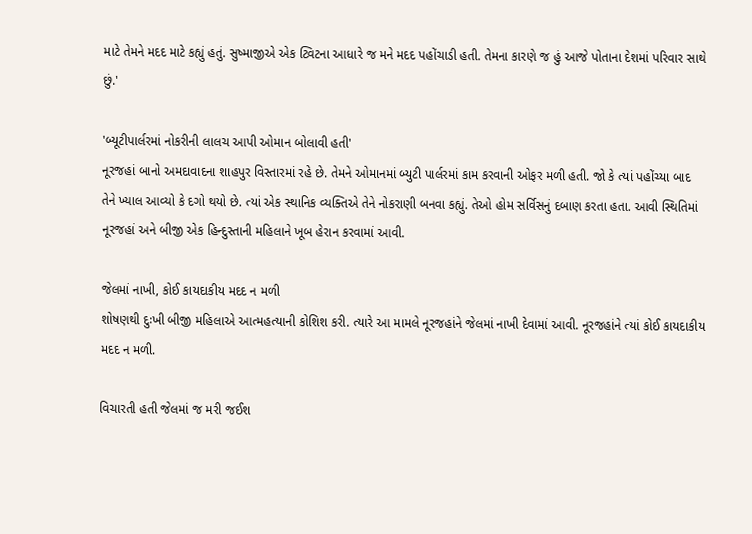માટે તેમને મદદ માટે કહ્યું હતું. સુષ્માજીએ એક ટ્વિટના આધારે જ મને મદદ પહોંચાડી હતી. તેમના કારણે જ હું આજે પોતાના દેશમાં પરિવાર સાથે છું.'

'બ્યૂટીપાર્લરમાં નોકરીની લાલચ આપી ઓમાન બોલાવી હતી'
નૂરજહાં બાનો અમદાવાદના શાહપુર વિસ્તારમાં રહે છે. તેમને ઓમાનમાં બ્યુટી પાર્લરમાં કામ કરવાની ઓફર મળી હતી. જો કે ત્યાં પહોંચ્યા બાદ તેને ખ્યાલ આવ્યો કે દગો થયો છે. ત્યાં એક સ્થાનિક વ્યક્તિએ તેને નોકરાણી બનવા કહ્યું. તેઓ હોમ સર્વિસનું દબાણ કરતા હતા. આવી સ્થિતિમાં નૂરજહાં અને બીજી એક હિન્દુસ્તાની મહિલાને ખૂબ હેરાન કરવામાં આવી.

જેલમાં નાખી, કોઈ કાયદાકીય મદદ ન મળી
શોષણથી દુઃખી બીજી મહિલાએ આત્મહત્યાની કોશિશ કરી. ત્યારે આ મામલે નૂરજહાંને જેલમાં નાખી દેવામાં આવી. નૂરજહાંને ત્યાં કોઈ કાયદાકીય મદદ ન મળી.

વિચારતી હતી જેલમાં જ મરી જઈશ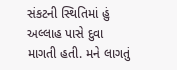સંકટની સ્થિતિમાં હું અલ્લાહ પાસે દુવા માગતી હતી. મને લાગતું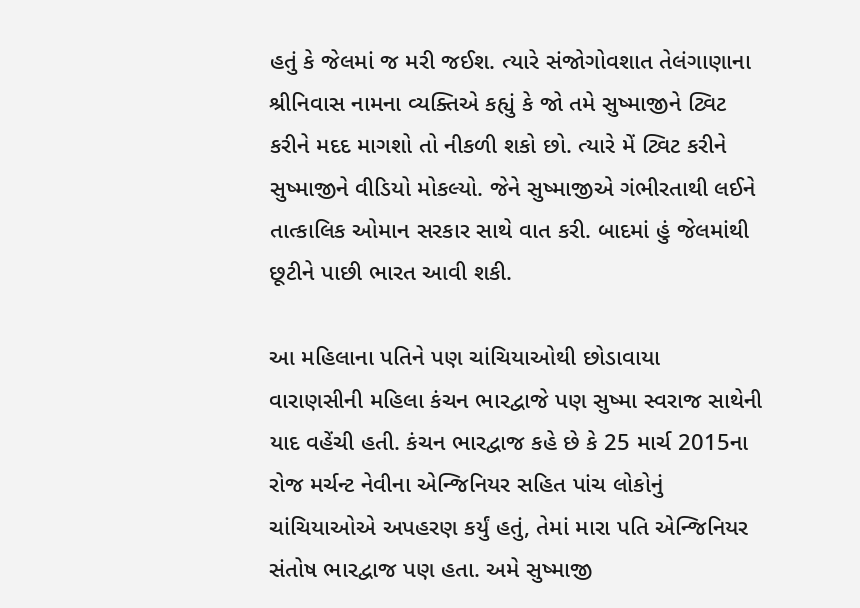હતું કે જેલમાં જ મરી જઈશ. ત્યારે સંજોગોવશાત તેલંગાણાના શ્રીનિવાસ નામના વ્યક્તિએ કહ્યું કે જો તમે સુષ્માજીને ટ્વિટ કરીને મદદ માગશો તો નીકળી શકો છો. ત્યારે મેં ટ્વિટ કરીને સુષ્માજીને વીડિયો મોકલ્યો. જેને સુષ્માજીએ ગંભીરતાથી લઈને તાત્કાલિક ઓમાન સરકાર સાથે વાત કરી. બાદમાં હું જેલમાંથી છૂટીને પાછી ભારત આવી શકી.

આ મહિલાના પતિને પણ ચાંચિયાઓથી છોડાવાયા
વારાણસીની મહિલા કંચન ભારદ્વાજે પણ સુષ્મા સ્વરાજ સાથેની યાદ વહેંચી હતી. કંચન ભારદ્વાજ કહે છે કે 25 માર્ચ 2015ના રોજ મર્ચન્ટ નેવીના એન્જિનિયર સહિત પાંચ લોકોનું ચાંચિયાઓએ અપહરણ કર્યું હતું, તેમાં મારા પતિ એન્જિનિયર સંતોષ ભારદ્વાજ પણ હતા. અમે સુષ્માજી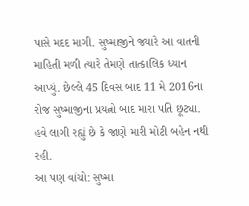પાસે મદદ માગી. સુષ્માજીને જ્યારે આ વાતની માહિતી મળી ત્યારે તેમણે તાત્કાલિક ધ્યાન આપ્યું. છેલ્લે 45 દિવસ બાદ 11 મે 2016ના રોજ સુષ્માજીના પ્રયત્નો બાદ મારા પતિ છૂટ્યા. હવે લાગી રહ્યું છે કે જાણે મારી મોટી બહેન નથી રહી.
આ પણ વાંચો: સુષ્મા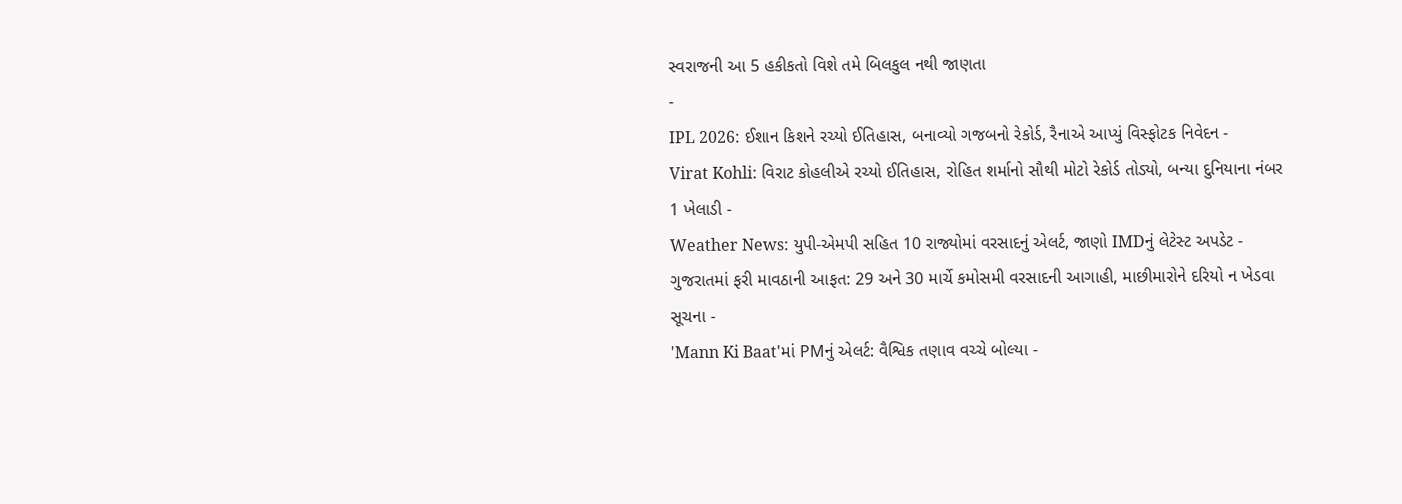સ્વરાજની આ 5 હકીકતો વિશે તમે બિલકુલ નથી જાણતા
-
IPL 2026: ઈશાન કિશને રચ્યો ઈતિહાસ, બનાવ્યો ગજબનો રેકોર્ડ, રૈનાએ આપ્યું વિસ્ફોટક નિવેદન -
Virat Kohli: વિરાટ કોહલીએ રચ્યો ઈતિહાસ, રોહિત શર્માનો સૌથી મોટો રેકોર્ડ તોડ્યો, બન્યા દુનિયાના નંબર 1 ખેલાડી -
Weather News: યુપી-એમપી સહિત 10 રાજ્યોમાં વરસાદનું એલર્ટ, જાણો IMDનું લેટેસ્ટ અપડેટ -
ગુજરાતમાં ફરી માવઠાની આફત: 29 અને 30 માર્ચે કમોસમી વરસાદની આગાહી, માછીમારોને દરિયો ન ખેડવા સૂચના -
'Mann Ki Baat'માં PMનું એલર્ટ: વૈશ્વિક તણાવ વચ્ચે બોલ્યા -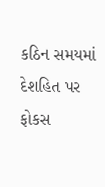કઠિન સમયમાં દેશહિત પર ફોકસ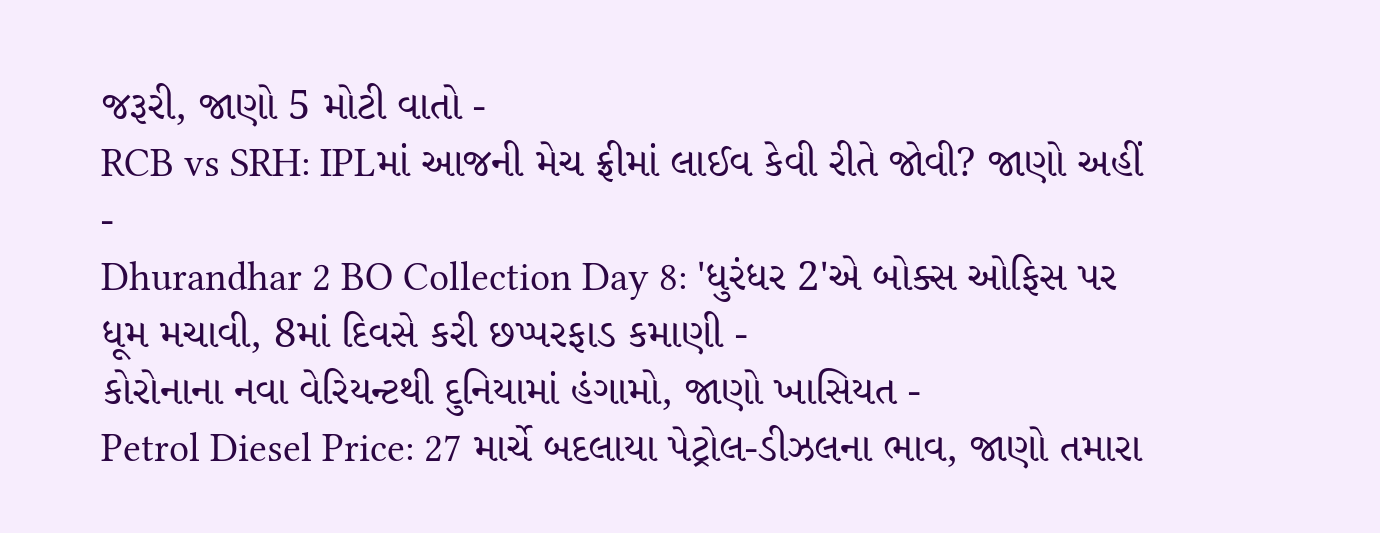જરૂરી, જાણો 5 મોટી વાતો -
RCB vs SRH: IPLમાં આજની મેચ ફ્રીમાં લાઈવ કેવી રીતે જોવી? જાણો અહીં -
Dhurandhar 2 BO Collection Day 8: 'ધુરંધર 2'એ બોક્સ ઓફિસ પર ધૂમ મચાવી, 8માં દિવસે કરી છપ્પરફાડ કમાણી -
કોરોનાના નવા વેરિયન્ટથી દુનિયામાં હંગામો, જાણો ખાસિયત -
Petrol Diesel Price: 27 માર્ચે બદલાયા પેટ્રોલ-ડીઝલના ભાવ, જાણો તમારા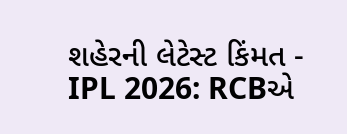શહેરની લેટેસ્ટ કિંમત -
IPL 2026: RCBએ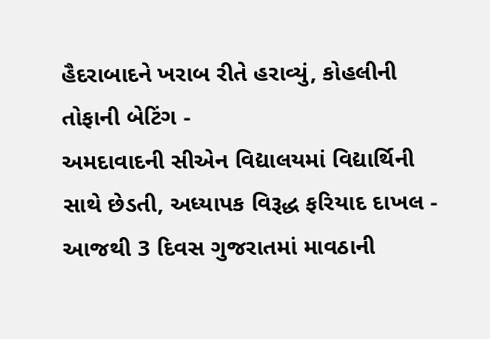હૈદરાબાદને ખરાબ રીતે હરાવ્યું, કોહલીની તોફાની બેટિંગ -
અમદાવાદની સીએન વિદ્યાલયમાં વિદ્યાર્થિની સાથે છેડતી, અધ્યાપક વિરૂદ્ધ ફરિયાદ દાખલ -
આજથી 3 દિવસ ગુજરાતમાં માવઠાની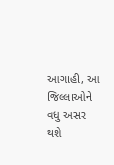આગાહી, આ જિલ્લાઓને વધુ અસર થશે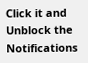Click it and Unblock the Notifications